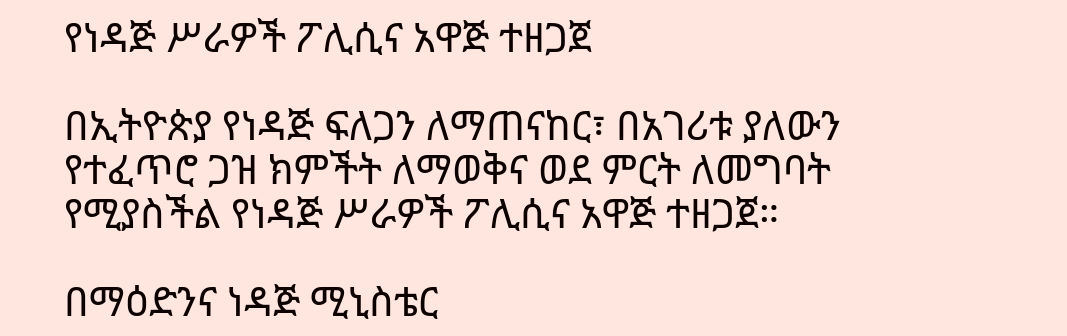የነዳጅ ሥራዎች ፖሊሲና አዋጅ ተዘጋጀ

በኢትዮጵያ የነዳጅ ፍለጋን ለማጠናከር፣ በአገሪቱ ያለውን የተፈጥሮ ጋዝ ክምችት ለማወቅና ወደ ምርት ለመግባት የሚያስችል የነዳጅ ሥራዎች ፖሊሲና አዋጅ ተዘጋጀ።

በማዕድንና ነዳጅ ሚኒስቴር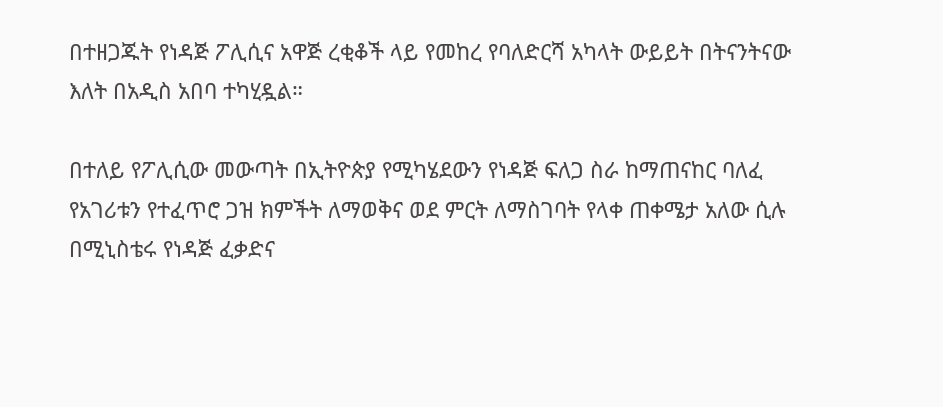በተዘጋጁት የነዳጅ ፖሊሲና አዋጅ ረቂቆች ላይ የመከረ የባለድርሻ አካላት ውይይት በትናንትናው እለት በአዲስ አበባ ተካሂዷል።

በተለይ የፖሊሲው መውጣት በኢትዮጵያ የሚካሄደውን የነዳጅ ፍለጋ ስራ ከማጠናከር ባለፈ የአገሪቱን የተፈጥሮ ጋዝ ክምችት ለማወቅና ወደ ምርት ለማስገባት የላቀ ጠቀሜታ አለው ሲሉ በሚኒስቴሩ የነዳጅ ፈቃድና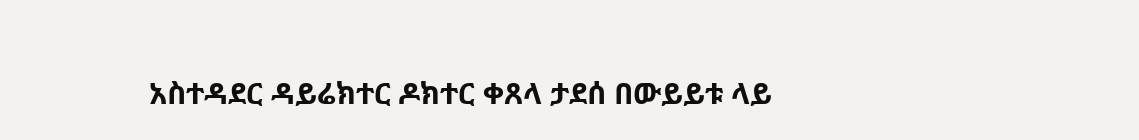አስተዳደር ዳይሬክተር ዶክተር ቀጸላ ታደሰ በውይይቱ ላይ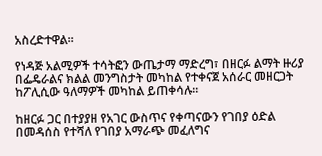አስረድተዋል።

የነዳጅ አልሚዎች ተሳትፎን ውጤታማ ማድረግ፣ በዘርፉ ልማት ዙሪያ በፌዴራልና ክልል መንግስታት መካከል የተቀናጀ አሰራር መዘርጋት ከፖሊሲው ዓለማዎች መካከል ይጠቀሳሉ።

ከዘርፉ ጋር በተያያዘ የአገር ውስጥና የቀጣናውን የገበያ ዕድል በመዳሰስ የተሻለ የገበያ አማራጭ መፈለግና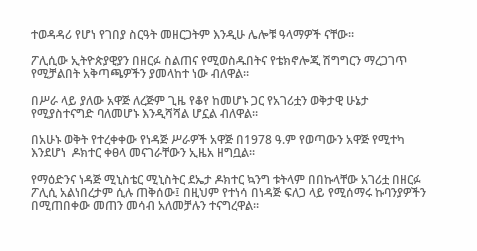ተወዳዳሪ የሆነ የገበያ ስርዓት መዘርጋትም እንዲሁ ሌሎቹ ዓላማዎች ናቸው።

ፖሊሲው ኢትዮጵያዊያን በዘርፉ ስልጠና የሚወስዱበትና የቴክኖሎጂ ሽግግርን ማረጋገጥ የሚቻልበት አቅጣጫዎችን ያመላከተ ነው ብለዋል።

በሥራ ላይ ያለው አዋጅ ለረጅም ጊዜ የቆየ ከመሆኑ ጋር የአገሪቷን ወቅታዊ ሁኔታ የሚያስተናግድ ባለመሆኑ እንዲሻሻል ሆኗል ብለዋል።

በአሁኑ ወቅት የተረቀቀው የነዳጅ ሥራዎች አዋጅ በ1978 ዓ.ም የወጣውን አዋጅ የሚተካ እንደሆነ  ዶክተር ቀፀላ መናገራቸውን ኢዜአ ዘግቧል፡፡

የማዕድንና ነዳጅ ሚኒስቴር ሚኒስትር ደኤታ ዶክተር ኳንግ ቱትላም በበኩላቸው አገሪቷ በዘርፉ ፖሊሲ አልነበረታም ሲሉ ጠቅሰው፤ በዚህም የተነሳ በነዳጅ ፍለጋ ላይ የሚሰማሩ ኩባንያዎችን በሚጠበቀው መጠን መሳብ አለመቻሉን ተናግረዋል።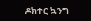ዶክተር ኳንግ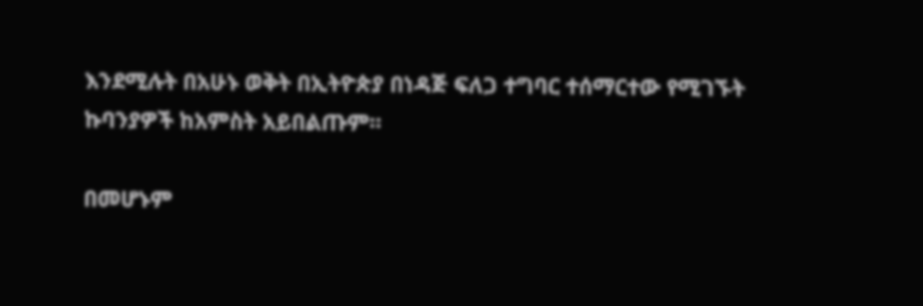እንደሚሉት በአሁኑ ወቅት በኢትዮጵያ በነዳጅ ፍለጋ ተግባር ተሰማርተው የሚገኙት ኩባንያዎች ከአምስት አይበልጡም።

በመሆኑም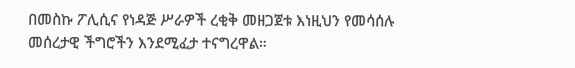በመስኩ ፖሊሲና የነዳጅ ሥራዎች ረቂቅ መዘጋጀቱ እነዚህን የመሳሰሉ መሰረታዊ ችግሮችን እንደሚፈታ ተናግረዋል።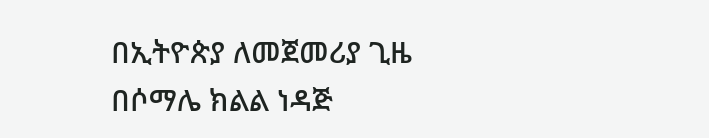በኢትዮጵያ ለመጀመሪያ ጊዜ በሶማሌ ክልል ነዳጅ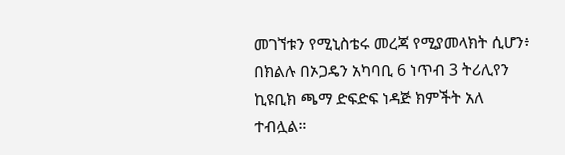መገኘቱን የሚኒስቴሩ መረጃ የሚያመላክት ሲሆን፥ በክልሉ በኦጋዴን አካባቢ 6 ነጥብ 3 ትሪሊየን ኪዩቢክ ጫማ ድፍድፍ ነዳጅ ክምችት አለ ተብሏል።